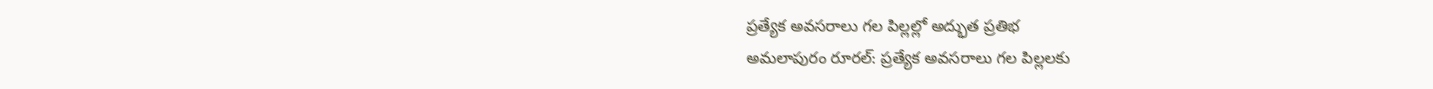ప్రత్యేక అవసరాలు గల పిల్లల్లో అద్భుత ప్రతిభ
అమలాపురం రూరల్: ప్రత్యేక అవసరాలు గల పిల్లలకు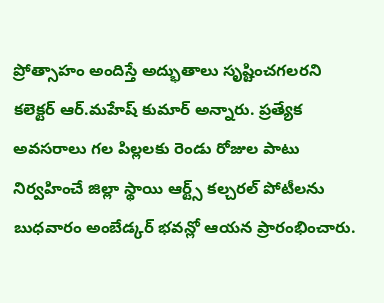ప్రోత్సాహం అందిస్తే అద్భుతాలు సృష్టించగలరని కలెక్టర్ ఆర్.మహేష్ కుమార్ అన్నారు. ప్రత్యేక అవసరాలు గల పిల్లలకు రెండు రోజుల పాటు నిర్వహించే జిల్లా స్థాయి ఆర్ట్స్ కల్చరల్ పోటీలను బుధవారం అంబేడ్కర్ భవన్లో ఆయన ప్రారంభించారు.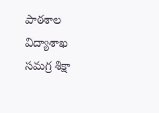పాఠశాల విద్యాశాఖ సమగ్ర శిక్షా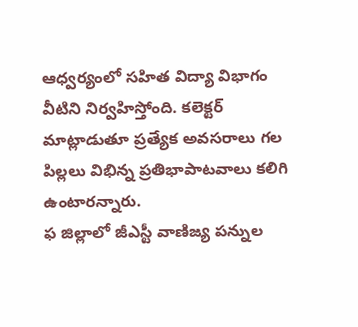ఆధ్వర్యంలో సహిత విద్యా విభాగం వీటిని నిర్వహిస్తోంది. కలెక్టర్ మాట్లాడుతూ ప్రత్యేక అవసరాలు గల పిల్లలు విభిన్న ప్రతిభాపాటవాలు కలిగి ఉంటారన్నారు.
ఫ జిల్లాలో జీఎస్టీ వాణిజ్య పన్నుల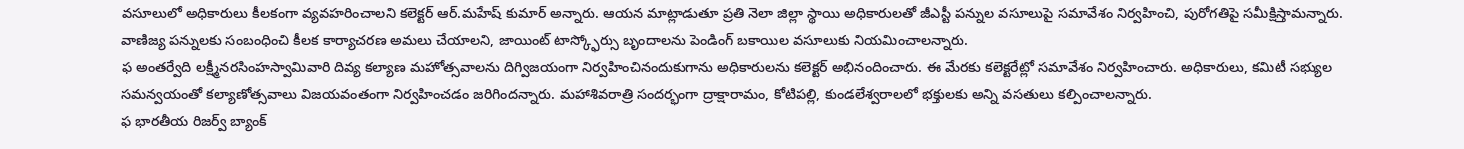వసూలులో అధికారులు కీలకంగా వ్యవహరించాలని కలెక్టర్ ఆర్.మహేష్ కుమార్ అన్నారు. ఆయన మాట్లాడుతూ ప్రతి నెలా జిల్లా స్థాయి అధికారులతో జీఎస్టీ పన్నుల వసూలుపై సమావేశం నిర్వహించి, పురోగతిపై సమీక్షిస్తామన్నారు. వాణిజ్య పన్నులకు సంబంధించి కీలక కార్యాచరణ అమలు చేయాలని, జాయింట్ టాస్క్ఫోర్సు బృందాలను పెండింగ్ బకాయిల వసూలుకు నియమించాలన్నారు.
ఫ అంతర్వేది లక్ష్మీనరసింహస్వామివారి దివ్య కల్యాణ మహోత్సవాలను దిగ్విజయంగా నిర్వహించినందుకుగాను అధికారులను కలెక్టర్ అభినందించారు. ఈ మేరకు కలెక్టరేట్లో సమావేశం నిర్వహించారు. అధికారులు, కమిటీ సభ్యుల సమన్వయంతో కల్యాణోత్సవాలు విజయవంతంగా నిర్వహించడం జరిగిందన్నారు. మహాశివరాత్రి సందర్భంగా ద్రాక్షారామం, కోటిపల్లి, కుండలేశ్వరాలలో భక్తులకు అన్ని వసతులు కల్పించాలన్నారు.
ఫ భారతీయ రిజర్వ్ బ్యాంక్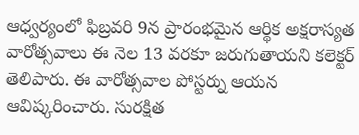ఆధ్వర్యంలో ఫిబ్రవరి 9న ప్రారంభమైన ఆర్థిక అక్షరాస్యత వారోత్సవాలు ఈ నెల 13 వరకూ జరుగుతాయని కలెక్టర్ తెలిపారు. ఈ వారోత్సవాల పోస్టర్ను ఆయన ఆవిష్కరించారు. సురక్షిత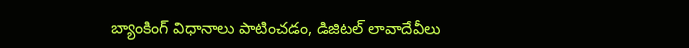బ్యాంకింగ్ విధానాలు పాటించడం, డిజిటల్ లావాదేవీలు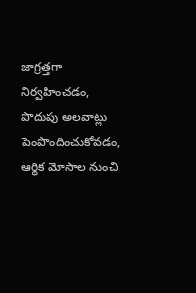జాగ్రత్తగా నిర్వహించడం, పొదుపు అలవాట్లు పెంపొందించుకోవడం, ఆర్థిక మోసాల నుంచి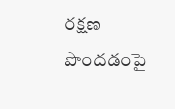రక్షణ పొందడంపై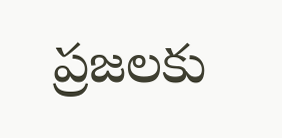ప్రజలకు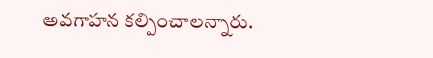అవగాహన కల్పించాలన్నారు.